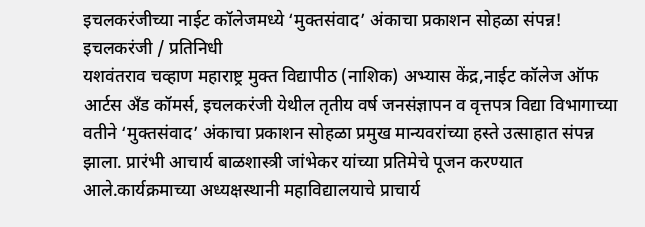इचलकरंजीच्या नाईट कॉलेजमध्ये ‘मुक्तसंवाद’ अंकाचा प्रकाशन सोहळा संपन्न!
इचलकरंजी / प्रतिनिधी
यशवंतराव चव्हाण महाराष्ट्र मुक्त विद्यापीठ (नाशिक) अभ्यास केंद्र,नाईट कॉलेज ऑफ आर्टस अँड कॉमर्स, इचलकरंजी येथील तृतीय वर्ष जनसंज्ञापन व वृत्तपत्र विद्या विभागाच्या वतीने ‘मुक्तसंवाद’ अंकाचा प्रकाशन सोहळा प्रमुख मान्यवरांच्या हस्ते उत्साहात संपन्न झाला. प्रारंभी आचार्य बाळशास्त्री जांभेकर यांच्या प्रतिमेचे पूजन करण्यात आले.कार्यक्रमाच्या अध्यक्षस्थानी महाविद्यालयाचे प्राचार्य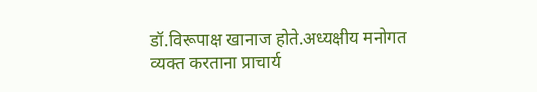डॉ.विरूपाक्ष खानाज होते.अध्यक्षीय मनोगत व्यक्त करताना प्राचार्य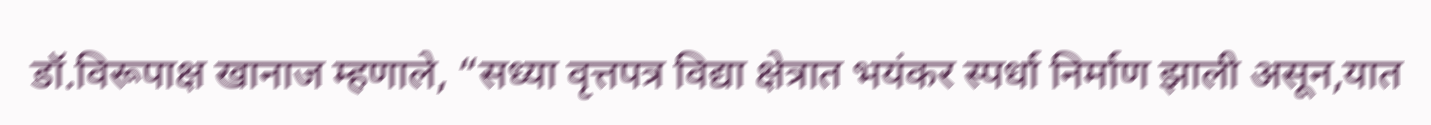डॉ.विरूपाक्ष खानाज म्हणाले, “सध्या वृत्तपत्र विद्या क्षेत्रात भयंकर स्पर्धा निर्माण झाली असून,यात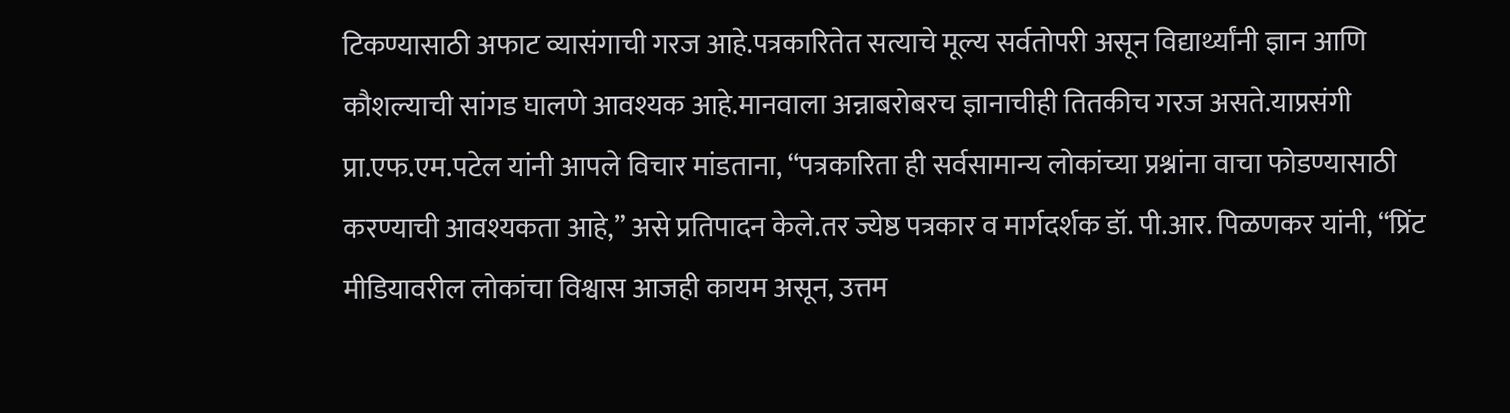टिकण्यासाठी अफाट व्यासंगाची गरज आहे.पत्रकारितेत सत्याचे मूल्य सर्वतोपरी असून विद्यार्थ्यांनी ज्ञान आणि कौशल्याची सांगड घालणे आवश्यक आहे.मानवाला अन्नाबरोबरच ज्ञानाचीही तितकीच गरज असते.याप्रसंगी प्रा.एफ.एम.पटेल यांनी आपले विचार मांडताना, “पत्रकारिता ही सर्वसामान्य लोकांच्या प्रश्नांना वाचा फोडण्यासाठी करण्याची आवश्यकता आहे,” असे प्रतिपादन केले.तर ज्येष्ठ पत्रकार व मार्गदर्शक डॉ. पी.आर. पिळणकर यांनी, “प्रिंट मीडियावरील लोकांचा विश्वास आजही कायम असून, उत्तम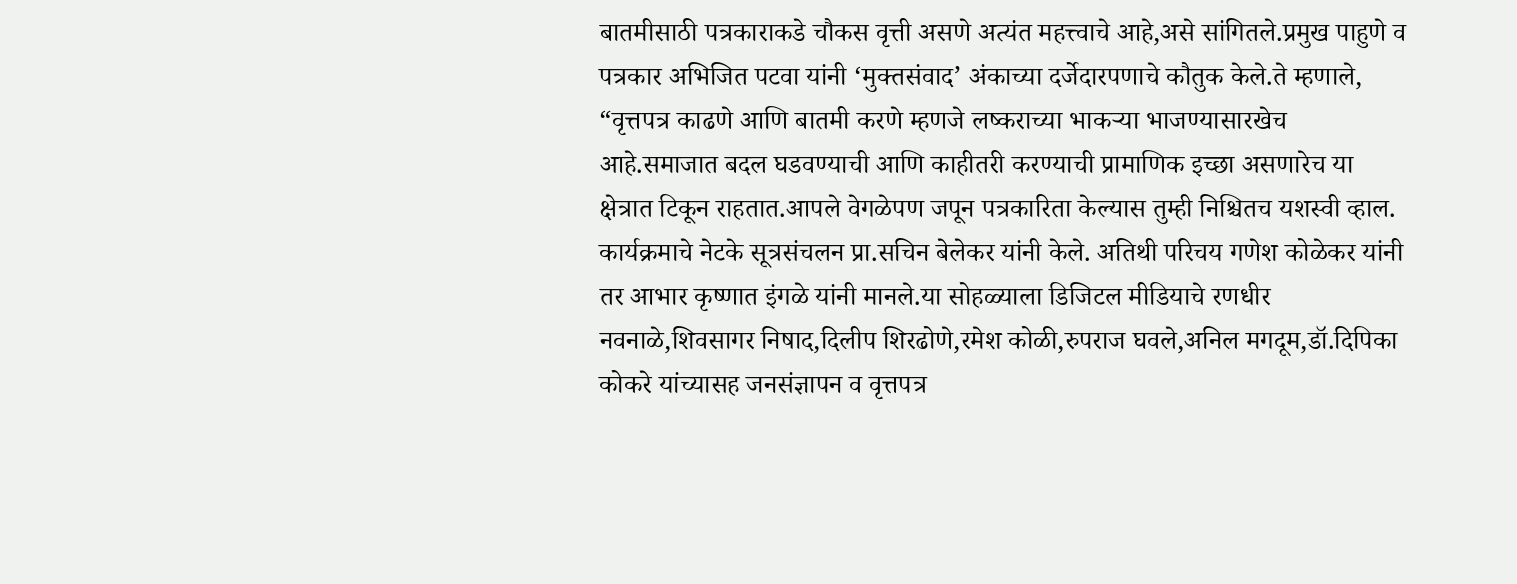बातमीसाठी पत्रकाराकडे चौकस वृत्ती असणे अत्यंत महत्त्वाचे आहे,असे सांगितले.प्रमुख पाहुणे व पत्रकार अभिजित पटवा यांनी ‘मुक्तसंवाद’ अंकाच्या दर्जेदारपणाचे कौतुक केले.ते म्हणाले, “वृत्तपत्र काढणे आणि बातमी करणे म्हणजे लष्कराच्या भाकऱ्या भाजण्यासारखेच आहे.समाजात बदल घडवण्याची आणि काहीतरी करण्याची प्रामाणिक इच्छा असणारेच या क्षेत्रात टिकून राहतात.आपले वेगळेपण जपून पत्रकारिता केल्यास तुम्ही निश्चितच यशस्वी व्हाल. कार्यक्रमाचे नेटके सूत्रसंचलन प्रा.सचिन बेलेकर यांनी केले. अतिथी परिचय गणेश कोळेकर यांनी तर आभार कृष्णात इंगळे यांनी मानले.या सोहळ्याला डिजिटल मीडियाचे रणधीर नवनाळे,शिवसागर निषाद,दिलीप शिरढोणे,रमेश कोळी,रुपराज घवले,अनिल मगदूम,डॉ.दिपिका कोकरे यांच्यासह जनसंज्ञापन व वृत्तपत्र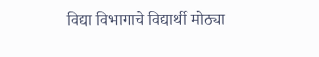विद्या विभागाचे विद्यार्थी मोठ्या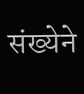संख्येने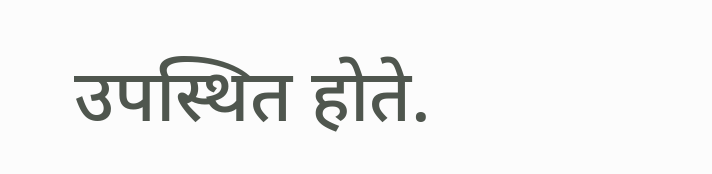उपस्थित होते.